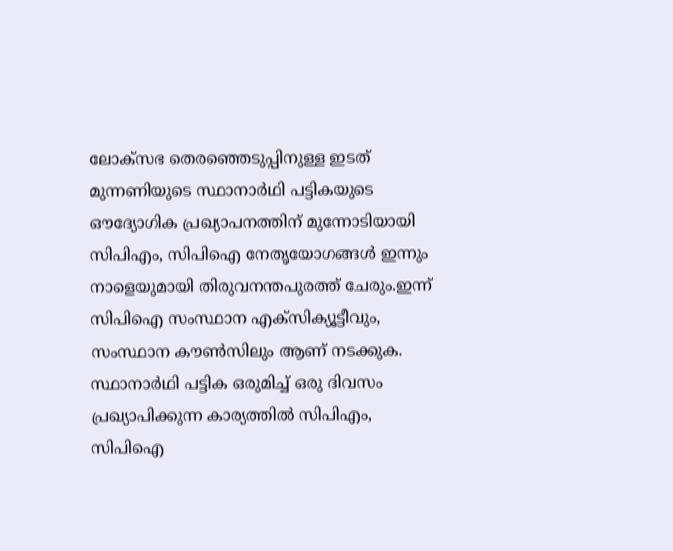ലോക്‌സഭ തെരഞ്ഞെടുപ്പിനുള്ള ഇടത് മുന്നണിയുടെ സ്ഥാനാർഥി പട്ടികയുടെ ഔദ്യോഗിക പ്രഖ്യാപനത്തിന് മുന്നോടിയായി സിപിഎം, സിപിഐ നേതൃയോഗങ്ങൾ ഇന്നും നാളെയുമായി തിരുവനന്തപുരത്ത് ചേരും.ഇന്ന് സിപിഐ സംസ്ഥാന എക്‌സിക്യൂട്ടീവും, സംസ്ഥാന കൗൺസിലും ആണ് നടക്കുക. സ്ഥാനാർഥി പട്ടിക ഒരുമിച്ച് ഒരു ദിവസം പ്രഖ്യാപിക്കുന്ന കാര്യത്തിൽ സിപിഎം, സിപിഐ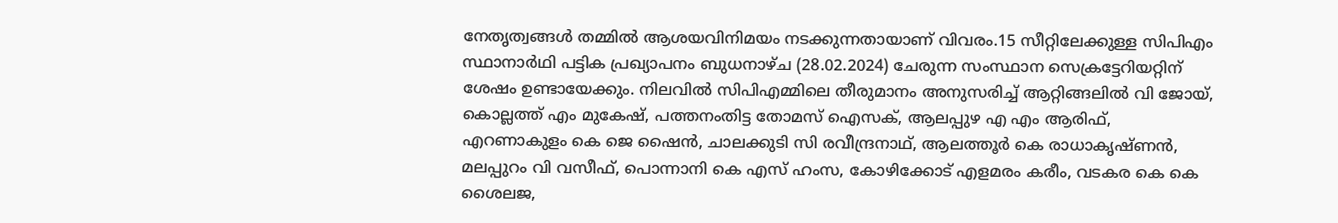നേതൃത്വങ്ങൾ തമ്മിൽ ആശയവിനിമയം നടക്കുന്നതായാണ് വിവരം.15 സീറ്റിലേക്കുള്ള സിപിഎം സ്ഥാനാർഥി പട്ടിക പ്രഖ്യാപനം ബുധനാഴ്‌ച (28.02.2024) ചേരുന്ന സംസ്ഥാന സെക്രട്ടേറിയറ്റിന് ശേഷം ഉണ്ടായേക്കും. നിലവിൽ സിപിഎമ്മിലെ തീരുമാനം അനുസരിച്ച് ആറ്റിങ്ങലിൽ വി ജോയ്, കൊല്ലത്ത് എം മുകേഷ്, പത്തനംതിട്ട തോമസ് ഐസക്, ആലപ്പുഴ എ എം ആരിഫ്, എറണാകുളം കെ ജെ ഷൈൻ, ചാലക്കുടി സി രവീന്ദ്രനാഥ്, ആലത്തൂര്‍ കെ രാധാകൃഷ്‌ണൻ, മലപ്പുറം വി വസീഫ്, പൊന്നാനി കെ എസ് ഹംസ, കോഴിക്കോട് എളമരം കരീം, വടകര കെ കെ ശൈലജ,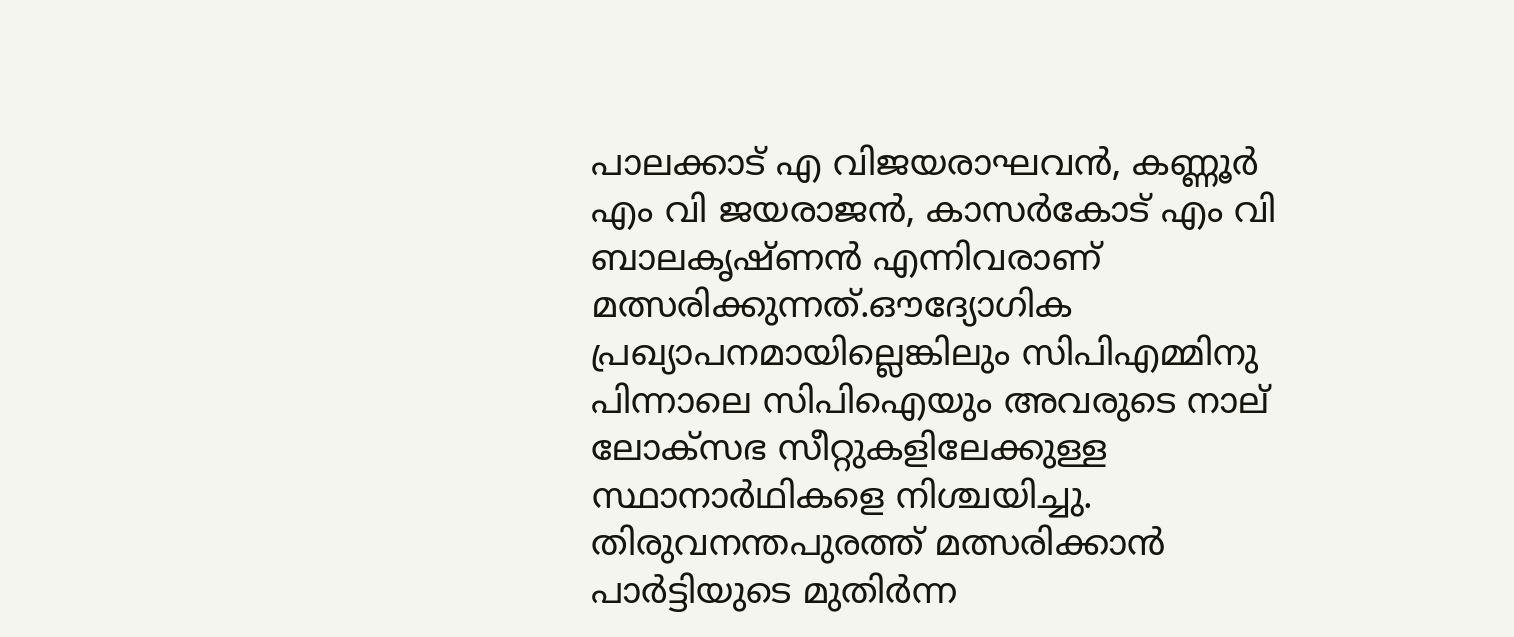പാലക്കാട് എ വിജയരാഘവൻ, കണ്ണൂർ എം വി ജയരാജൻ, കാസർകോട് എം വി ബാലകൃഷ്‌ണൻ എന്നിവരാണ് മത്സരിക്കുന്നത്.ഔദ്യോഗിക പ്രഖ്യാപനമായില്ലെങ്കിലും സിപിഎമ്മിനു പിന്നാലെ സിപിഐയും അവരുടെ നാല് ലോക്‌സഭ സീറ്റുകളിലേക്കുള്ള സ്ഥാനാര്‍ഥികളെ നിശ്ചയിച്ചു. തിരുവനന്തപുരത്ത് മത്സരിക്കാന്‍ പാര്‍ട്ടിയുടെ മുതിര്‍ന്ന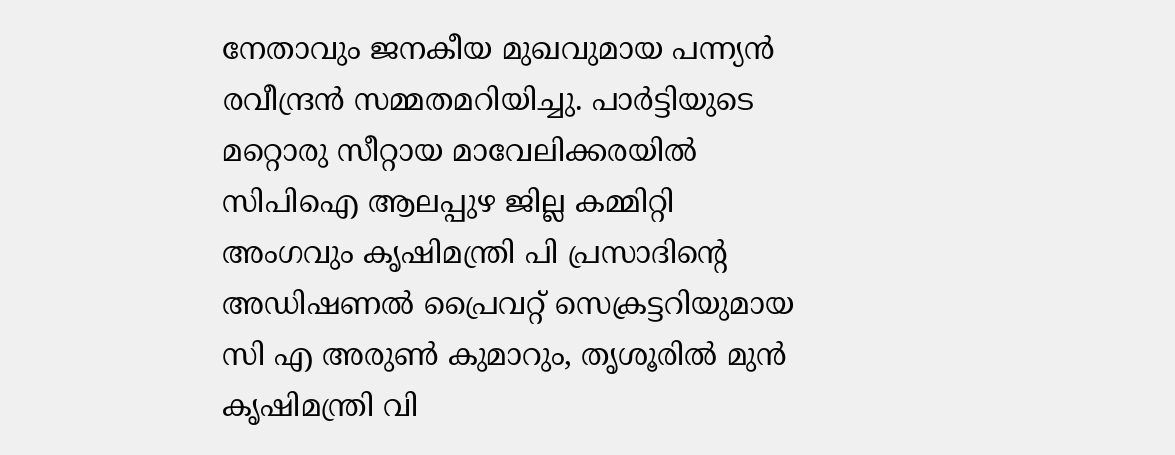നേതാവും ജനകീയ മുഖവുമായ പന്ന്യന്‍ രവീന്ദ്രന്‍ സമ്മതമറിയിച്ചു. പാര്‍ട്ടിയുടെ മറ്റൊരു സീറ്റായ മാവേലിക്കരയില്‍ സിപിഐ ആലപ്പുഴ ജില്ല കമ്മിറ്റി അംഗവും കൃഷിമന്ത്രി പി പ്രസാദിന്‍റെ അഡിഷണല്‍ പ്രൈവറ്റ്‌ സെക്രട്ടറിയുമായ സി എ അരുണ്‍ കുമാറും, തൃശൂരില്‍ മുന്‍ കൃഷിമന്ത്രി വി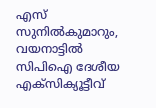എസ് സുനില്‍കുമാറും, വയനാട്ടിൽ സിപിഐ ദേശീയ എക്‌സിക്യൂട്ടീവ്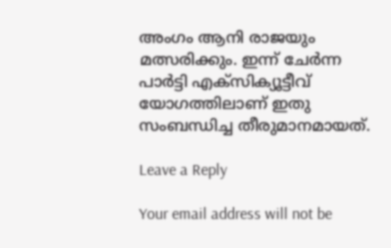അംഗം ആനി രാജയും മത്സരിക്കും. ഇന്ന് ചേര്‍ന്ന പാര്‍ട്ടി എക്‌സിക്യൂട്ടീവ് യോഗത്തിലാണ് ഇതു സംബന്ധിച്ച തീരുമാനമായത്.

Leave a Reply

Your email address will not be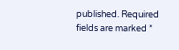published. Required fields are marked *